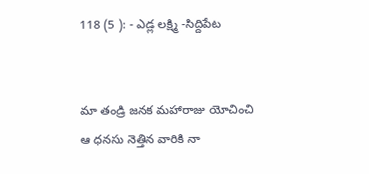118 (5 ): - ఎడ్ల లక్ష్మి -సిద్దిపేట


మా తండ్రి జనక మహారాజు యోచించి
ఆ ధనసు నెత్తిన వారికి నా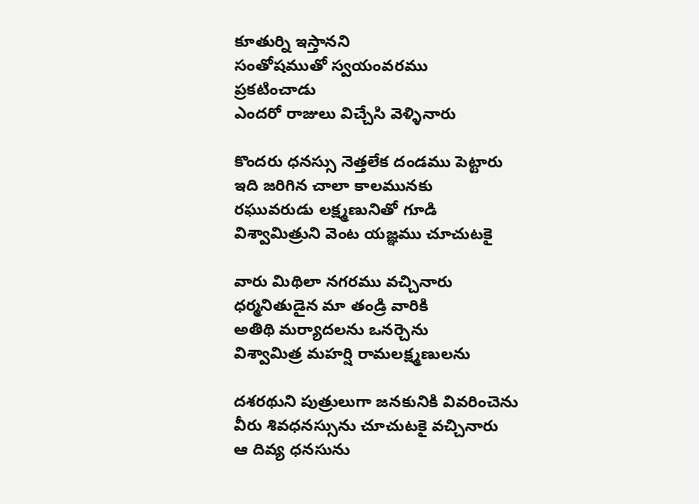కూతుర్ని ఇస్తానని
సంతోషముతో స్వయంవరము
ప్రకటించాడు
ఎందరో రాజులు విచ్చేసి వెళ్ళినారు

కొందరు ధనస్సు నెత్తలేక దండము పెట్టారు
ఇది జరిగిన చాలా కాలమునకు
రఘువరుడు లక్ష్మణునితో గూడి
విశ్వామిత్రుని వెంట యజ్ఞము చూచుటకై

వారు మిథిలా నగరము వచ్చినారు
ధర్మనితుడైన మా తండ్రి వారికి
అతిథి మర్యాదలను ఒనర్చెను
విశ్వామిత్ర మహర్షి రామలక్ష్మణులను

దశరథుని పుత్రులుగా జనకునికి వివరించెను
వీరు శివధనస్సును చూచుటకై వచ్చినారు
ఆ దివ్య ధనసును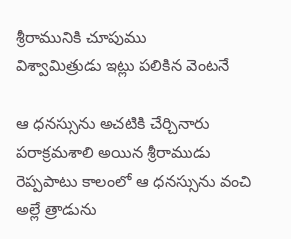శ్రీరామునికి చూపుము
విశ్వామిత్రుడు ఇట్లు పలికిన వెంటనే

ఆ ధనస్సును అచటికి చేర్చినారు
పరాక్రమశాలి అయిన శ్రీరాముడు
రెప్పపాటు కాలంలో ఆ ధనస్సును వంచి
అల్లే త్రాడును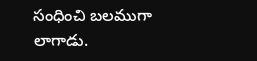సంధించి బలముగా లాగాడు.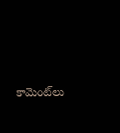కామెంట్‌లు